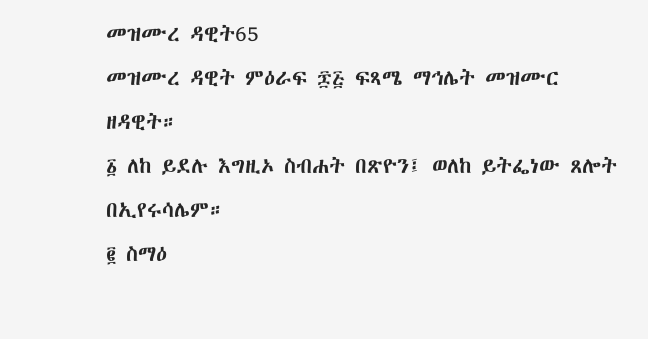መዝሙረ ዳዊት65
መዝሙረ ዳዊት ምዕራፍ ፷፭ ፍጻሜ ማኅሌት መዝሙር ዘዳዊት።
፩ ለከ ይደሉ እግዚኦ ስብሐት በጽዮን፤ ወለከ ይትፌነው ጸሎት በኢየሩሳሌም።
፪ ስማዕ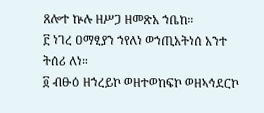ጸሎተ ኵሉ ዘሥጋ ዘመጽአ ኀቤከ።
፫ ነገረ ዐማፂያን ኀየለነ ወኀጢአትነሰ አንተ ትሰሪ ለነ።
፬ ብፁዕ ዘኀረይኮ ወዘተወከፍኮ ወዘኣኅደርኮ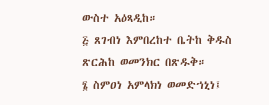ውስተ አዕጻዲከ።
፭ ጸገብነ እምበረከተ ቤትከ ቅዱስ ጽርሕከ ወመንክር በጽዱቅ።
፮ ስምዐነ አምላክነ ወመድኀኒነ፤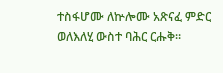ተስፋሆሙ ለኵሎሙ አጽናፈ ምድር ወለእለሂ ውስተ ባሕር ርሑቅ።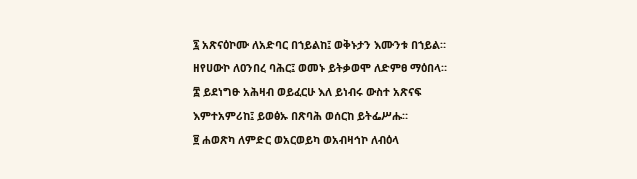፯ አጽናዕኮሙ ለአድባር በኀይልከ፤ ወቅኑታን እሙንቱ በኀይል። ዘየሀውኮ ለዐንበረ ባሕር፤ ወመኑ ይትቃወሞ ለድምፀ ማዕበላ።
፰ ይደነግፁ አሕዛብ ወይፈርሁ እለ ይነብሩ ውስተ አጽናፍ እምተአምሪከ፤ ይወፅኡ በጽባሕ ወሰርከ ይትፌሥሑ።
፱ ሐወጽካ ለምድር ወአርወይካ ወአብዛኅኮ ለብዕላ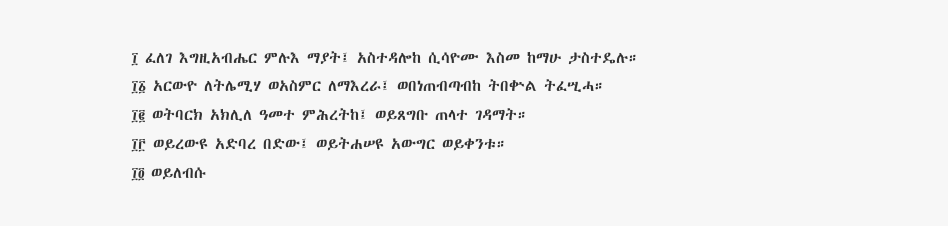፲ ፈለገ እግዚአብሔር ምሉእ ማያት፤ አስተዳሎከ ሲሳዮሙ እስመ ከማሁ ታስተዴሉ።
፲፩ አርውዮ ለትሌሚሃ ወአስምር ለማእረራ፤ ወበነጠብጣብከ ትበቍል ትፈሢሓ።
፲፪ ወትባርክ አክሊለ ዓመተ ምሕረትከ፤ ወይጸግቡ ጠላተ ገዳማት።
፲፫ ወይረውዩ አድባረ በድው፤ ወይትሐሠዩ አውግር ወይቀንቱ።
፲፬ ወይለብሱ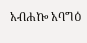አብሐኰ አባግዕ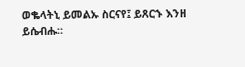ወቈላትኒ ይመልኡ ስርናየ፤ ይጸርኁ እንዘ ይሴብሑ።